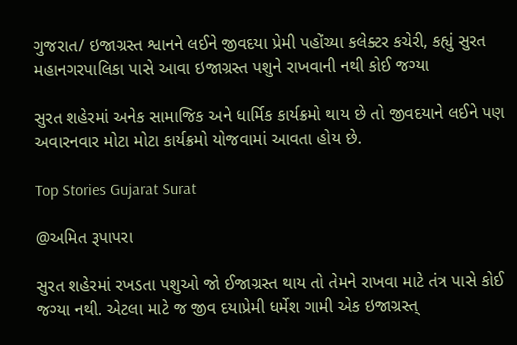ગુજરાત/ ઇજાગ્રસ્ત શ્વાનને લઈને જીવદયા પ્રેમી પહોંચ્યા કલેક્ટર કચેરી, કહ્યું સુરત મહાનગરપાલિકા પાસે આવા ઇજાગ્રસ્ત પશુને રાખવાની નથી કોઈ જગ્યા

સુરત શહેરમાં અનેક સામાજિક અને ધાર્મિક કાર્યક્રમો થાય છે તો જીવદયાને લઈને પણ અવારનવાર મોટા મોટા કાર્યક્રમો યોજવામાં આવતા હોય છે.

Top Stories Gujarat Surat

@અમિત રૂપાપરા

સુરત શહેરમાં રખડતા પશુઓ જો ઈજાગ્રસ્ત થાય તો તેમને રાખવા માટે તંત્ર પાસે કોઈ જગ્યા નથી. એટલા માટે જ જીવ દયાપ્રેમી ધર્મેશ ગામી એક ઇજાગ્રસ્ત્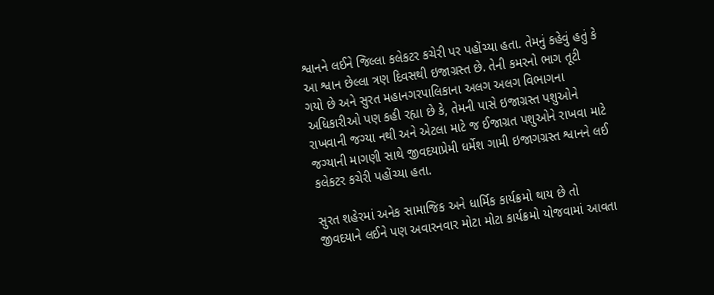શ્વાનને લઈને જિલ્લા કલેકટર કચેરી પર પહોંચ્યા હતા. તેમનું કહેવું હતું કે આ શ્વાન છેલ્લા ત્રણ દિવસથી ઇજાગ્રસ્ત છે. તેની કમરનો ભાગ તૂટી ગયો છે અને સુરત મહાનગરપાલિકાના અલગ અલગ વિભાગના અધિકારીઓ પણ કહી રહ્યા છે કે, તેમની પાસે ઇજાગ્રસ્ત પશુઓને રાખવાની જગ્યા નથી અને એટલા માટે જ ઈજાગ્રત પશુઓને રાખવા માટે જગ્યાની માગણી સાથે જીવદયાપ્રેમી ધર્મેશ ગામી ઇજાગગ્રસ્ત શ્વાનને લઈ કલેકટર કચેરી પહોંચ્યા હતા.

સુરત શહેરમાં અનેક સામાજિક અને ધાર્મિક કાર્યક્રમો થાય છે તો જીવદયાને લઈને પણ અવારનવાર મોટા મોટા કાર્યક્રમો યોજવામાં આવતા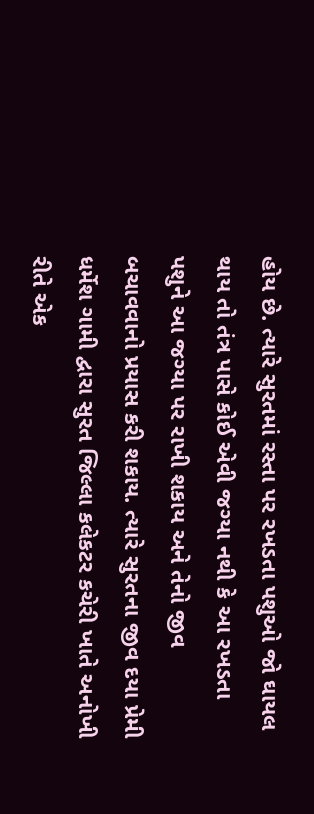હોય છે. ત્યારે સુરતમાં રસ્તા પર રખડતા પશુઓ જો ઘાયલ થાય તો તંત્ર પાસે કોઈ એવી જગ્યા નથી કે આ રખડતા પશુને આ જગ્યા પર રાખી શકાય અને તેનો જીવ બચાવવાનો પ્રયાસ કરી શકાય. ત્યારે સુરતના જીવ દયા પ્રેમી ધર્મેશ ગામી દ્વારા સુરત જિલ્લા કલેકટર કચેરી ખાતે અનોખી રીતે એક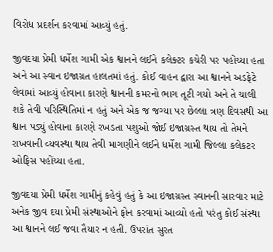વિરોધ પ્રદર્શન કરવામાં આવ્યું હતું.

જીવદયા પ્રેમી ધર્મેશ ગામી એક શ્વાનને લઈને કલેક્ટર કચેરી પર પહોંચ્યા હતા અને આ સ્વાન ઇજાગ્રત હાલતમાં હતું. કોઈ વાહન દ્વારા આ શ્વાનને અડફેટે લેવામાં આવ્યું હોવાના કારણે શ્વાનની કમરનો ભાગ તૂટી ગયો અને તે ચાલી શકે તેવી પરિસ્થિતિમાં ન હતું અને એક જ જગ્યા પર છેલ્લા ત્રણ દિવસથી આ શ્વાન પડ્યું હોવાના કારણે રખડતા પશુઓ જોઈ ઇજાગ્રસ્ત થાય તો તેમને રાખવાની વ્યવસ્થા થાય તેવી માગણીને લઈને ધર્મેશ ગામી જિલ્લા કલેકટર ઓફિસ પહોંચ્યા હતા.

જીવદયા પ્રેમી ધર્મેશ ગામીનું કહેવું હતું કે આ ઇજાગ્રસ્ત સ્વાનની સારવાર માટે અનેક જીવ દયા પ્રેમી સંસ્થાઓને ફોન કરવામાં આવ્યો હતો પરંતુ કોઈ સંસ્થા આ શ્વાનને લઈ જવા તૈયાર ન હતી. ઉપરાંત સુરત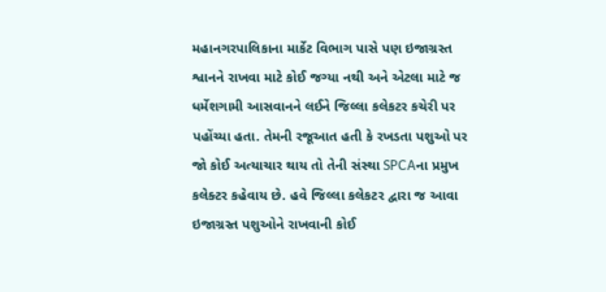મહાનગરપાલિકાના માર્કેટ વિભાગ પાસે પણ ઇજાગ્રસ્ત શ્વાનને રાખવા માટે કોઈ જગ્યા નથી અને એટલા માટે જ ધર્મેશગામી આસવાનને લઈને જિલ્લા કલેકટર કચેરી પર પહોંચ્યા હતા. તેમની રજૂઆત હતી કે રખડતા પશુઓ પર જો કોઈ અત્યાચાર થાય તો તેની સંસ્થા SPCAના પ્રમુખ કલેક્ટર કહેવાય છે. હવે જિલ્લા કલેકટર દ્વારા જ આવા ઇજાગ્રસ્ત પશુઓને રાખવાની કોઈ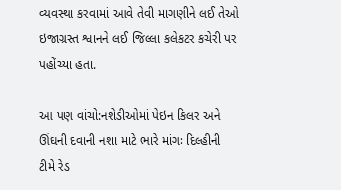વ્યવસ્થા કરવામાં આવે તેવી માગણીને લઈ તેઓ ઇજાગ્રસ્ત શ્વાનને લઈ જિલ્લા કલેકટર કચેરી પર પહોંચ્યા હતા.

આ પણ વાંચો:નશેડીઓમાં પેઇન કિલર અને ઊંઘની દવાની નશા માટે ભારે માંગઃ દિલ્હીની ટીમે રેડ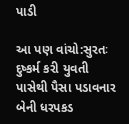પાડી

આ પણ વાંચો:સુરતઃ દુષ્કર્મ કરી યુવતી પાસેથી પૈસા પડાવનાર બેની ધરપકડ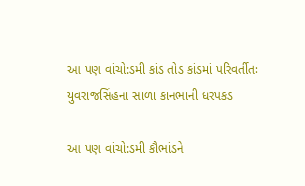આ પણ વાંચો:ડમી કાંડ તોડ કાંડમાં પરિવર્તીતઃ યુવરાજસિંહના સાળા કાનભાની ધરપકડ

આ પણ વાંચો:ડમી કૌભાંડને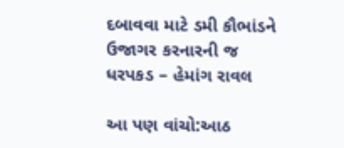દબાવવા માટે ડમી કૌભાંડને ઉજાગર કરનારની જ ધરપકડ – હેમાંગ રાવલ

આ પણ વાંચો:આઠ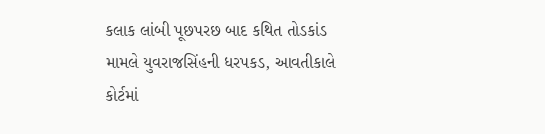કલાક લાંબી પૂછપરછ બાદ કથિત તોડકાંડ મામલે યુવરાજસિંહની ધરપકડ, આવતીકાલે કોર્ટમાં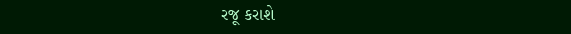રજૂ કરાશે